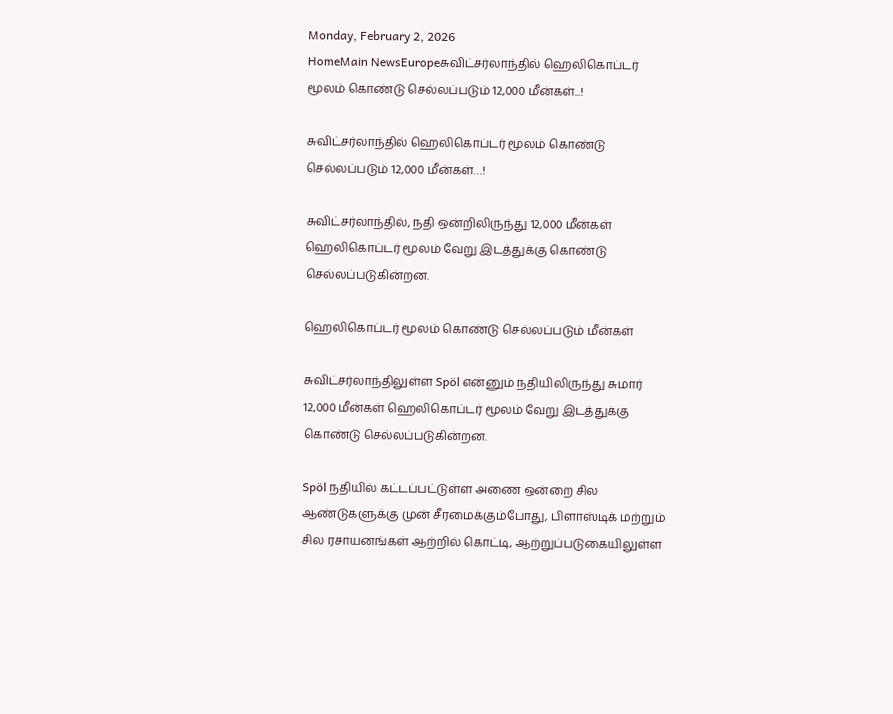Monday, February 2, 2026
HomeMain NewsEuropeசுவிட்சர்லாந்தில் ஹெலிகொப்டர் மூலம் கொண்டு செல்லப்படும் 12,000 மீன்கள்...!

சுவிட்சர்லாந்தில் ஹெலிகொப்டர் மூலம் கொண்டு செல்லப்படும் 12,000 மீன்கள்…!

சுவிட்சர்லாந்தில், நதி ஒன்றிலிருந்து 12,000 மீன்கள் ஹெலிகொப்டர் மூலம் வேறு இடத்துக்கு கொண்டு செல்லப்படுகின்றன.

ஹெலிகொப்டர் மூலம் கொண்டு செல்லப்படும் மீன்கள்

சுவிட்சர்லாந்திலுள்ள Spöl என்னும் நதியிலிருந்து சுமார் 12,000 மீன்கள் ஹெலிகொப்டர் மூலம் வேறு இடத்துக்கு கொண்டு செல்லப்படுகின்றன.

Spöl நதியில் கட்டப்பட்டுள்ள அணை ஒன்றை சில ஆண்டுகளுக்கு முன் சீரமைக்கும்போது, பிளாஸ்டிக் மற்றும் சில ரசாயனங்கள் ஆற்றில் கொட்டி, ஆற்றுப்படுகையிலுள்ள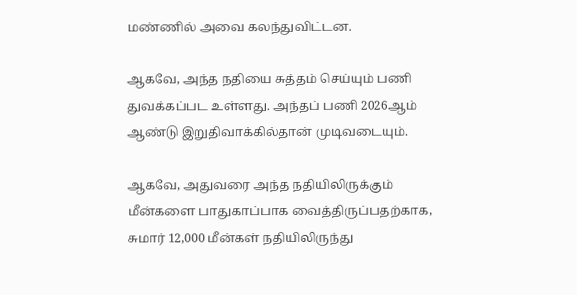மண்ணில் அவை கலந்துவிட்டன.

ஆகவே, அந்த நதியை சுத்தம் செய்யும் பணி துவக்கப்பட உள்ளது. அந்தப் பணி 2026ஆம் ஆண்டு இறுதிவாக்கில்தான் முடிவடையும்.

ஆகவே, அதுவரை அந்த நதியிலிருக்கும் மீன்களை பாதுகாப்பாக வைத்திருப்பதற்காக, சுமார் 12,000 மீன்கள் நதியிலிருந்து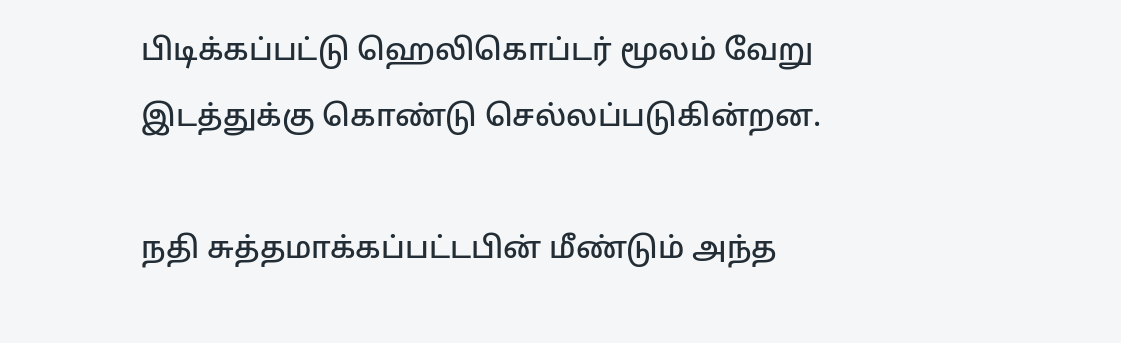பிடிக்கப்பட்டு ஹெலிகொப்டர் மூலம் வேறு இடத்துக்கு கொண்டு செல்லப்படுகின்றன.

நதி சுத்தமாக்கப்பட்டபின் மீண்டும் அந்த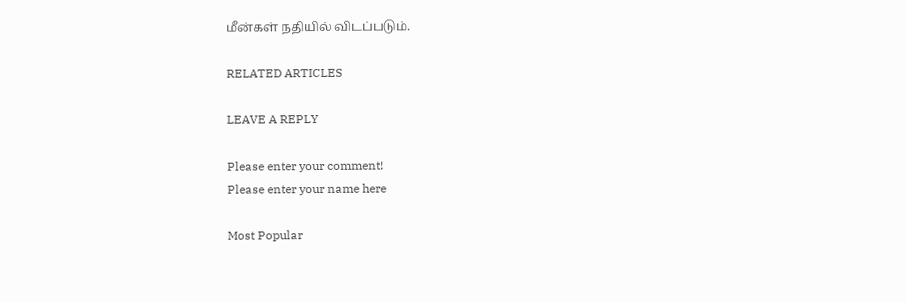மீன்கள் நதியில் விடப்படும்.

RELATED ARTICLES

LEAVE A REPLY

Please enter your comment!
Please enter your name here

Most Popular